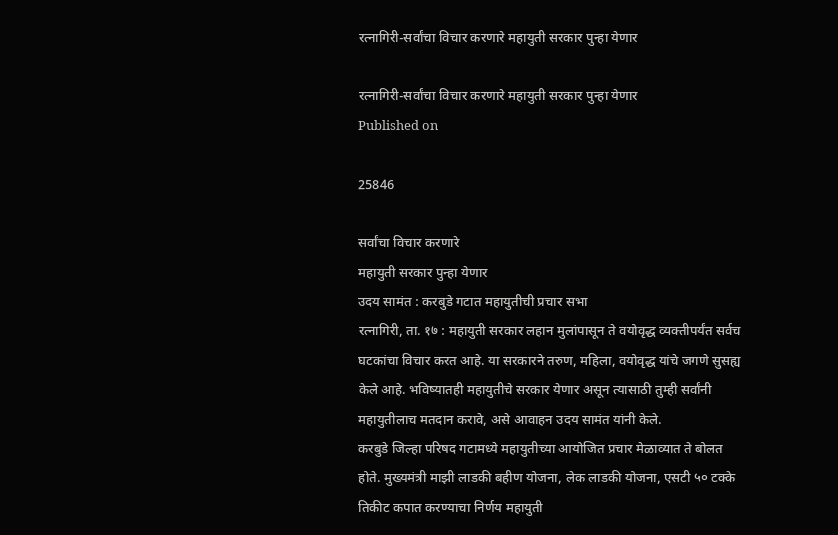रत्नागिरी-सर्वांचा विचार करणारे महायुती सरकार पुन्हा येणार

रत्नागिरी-सर्वांचा विचार करणारे महायुती सरकार पुन्हा येणार
Published on

25846

सर्वांचा विचार करणारे
महायुती सरकार पुन्हा येणार
उदय सामंत : करबुडे गटात महायुतीची प्रचार सभा
रत्नागिरी, ता. १७ : महायुती सरकार लहान मुलांपासून ते वयोवृद्ध व्यक्तीपर्यंत सर्वच घटकांचा विचार करत आहे. या सरकारने तरुण, महिला, वयोवृद्ध यांचे जगणे सुसह्य केले आहे. भविष्यातही महायुतीचे सरकार येणार असून त्यासाठी तुम्ही सर्वांनी महायुतीलाच मतदान करावे, असे आवाहन उदय सामंत यांनी केले.
करबुडे जिल्हा परिषद गटामध्ये महायुतीच्या आयोजित प्रचार मेळाव्यात ते बोलत होते. मुख्यमंत्री माझी लाडकी बहीण योजना, लेक लाडकी योजना, एसटी ५० टक्के तिकीट कपात करण्याचा निर्णय महायुती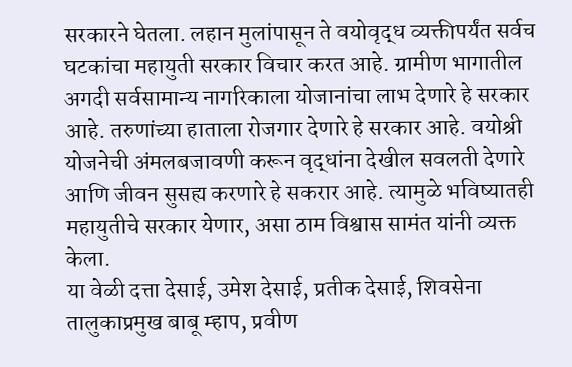सरकारने घेतला. लहान मुलांपासून ते वयोवृद्ध व्यक्तीपर्यंत सर्वच घटकांचा महायुती सरकार विचार करत आहे. ग्रामीण भागातील अगदी सर्वसामान्य नागरिकाला योजानांचा लाभ देणारे हे सरकार आहे. तरुणांच्या हाताला रोजगार देणारे हे सरकार आहे. वयोश्री योजनेची अंमलबजावणी करून वृद्धांना देखील सवलती देणारे आणि जीवन सुसह्य करणारे हे सकरार आहे. त्यामुळे भविष्यातही महायुतीचे सरकार येणार, असा ठाम विश्वास सामंत यांनी व्यक्त केला.
या वेळी दत्ता देसाई, उमेश देसाई, प्रतीक देसाई, शिवसेना तालुकाप्रमुख बाबू म्हाप, प्रवीण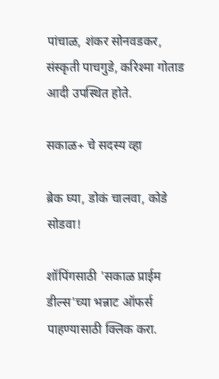पांचाळ, शंकर सोनवडकर, संस्कृती पाचगुडे, करिश्मा गोताड आदी उपस्थित होते.

सकाळ+ चे सदस्य व्हा

ब्रेक घ्या, डोकं चालवा, कोडे सोडवा!

शॉपिंगसाठी 'सकाळ प्राईम डील्स'च्या भन्नाट ऑफर्स पाहण्यासाठी क्लिक करा.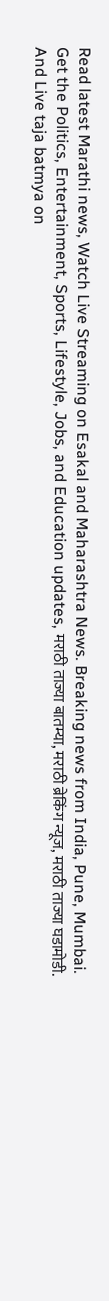Read latest Marathi news, Watch Live Streaming on Esakal and Maharashtra News. Breaking news from India, Pune, Mumbai. Get the Politics, Entertainment, Sports, Lifestyle, Jobs, and Education updates, मराठी ताज्या बातम्या, मराठी ब्रेकिंग न्यूज, मराठी ताज्या घडामोडी. And Live taja batmya on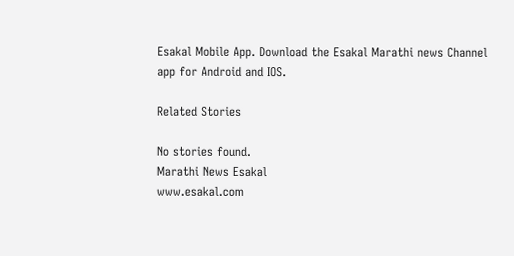Esakal Mobile App. Download the Esakal Marathi news Channel app for Android and IOS.

Related Stories

No stories found.
Marathi News Esakal
www.esakal.com